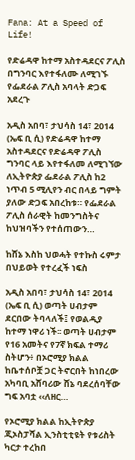Fana: At a Speed of Life!

የድሬዳዋ ከተማ አስተዳደርና ፖሊስ በግንባር እየተፋለሙ ለሚገኙ የፌደራል ፖሊስ አባላት ድጋፍ አደረጉ

አዲስ አበባ፣ ታህሳስ 14፣ 2014 (ኤፍ ቢ ሲ) የድሬዳዋ ከተማ አስተዳደርና የድሬዳዋ ፖሊስ ግንባር ላይ እየተፋለመ ለሚገኘው ለኢትዮጵያ ፌደራል ፖሊስ ከ2 ነጥብ 5 ሚሊየን ብር በላይ ግምት ያለው ድጋፍ አበረከቱ። የፌደራል ፖሊስ ሰራዊት ከመንግስትና ከህዝባችን የተሰጠውን…

ከሸኔ እስከ ህወሓት የተኩስ ሩምታ በህይወት የተረፈች ነፍስ

አዲስ አበባ፣ ታህሳስ 14፣ 2014 (ኤፍ ቢ ሲ) ወጣት ሀብታም ደርበው ትባላለች፤ የወልዲያ ከተማ ነዋሪ ነች፡፡ ወጣት ሀብታም የ16 አመትና የ7ኛ ክፍል ተማሪ ስትሆን፥ በኦሮሚያ ክልል ከቤተሰቦቿ ጋር ትኖርበት ከነበረው አካባቢ አሸባሪው ሸኔ ባደረሰባቸው ግፍ አባቷ ‹‹ለዘር…

የኦሮሚያ ክልል ከኢትዮጵያ ጂኦስፓሻል ኢንስቲቲዩት የቱሪስት ካርታ ተረከበ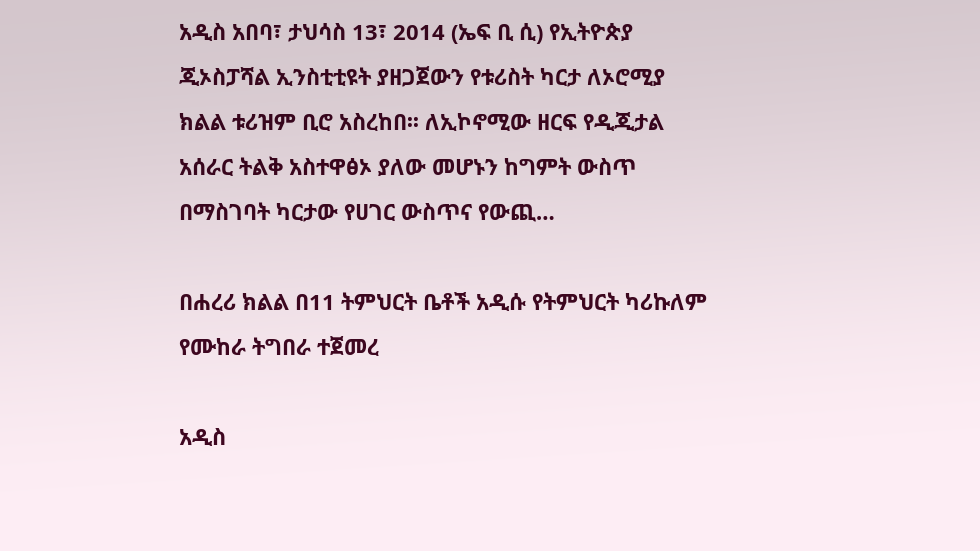አዲስ አበባ፣ ታህሳስ 13፣ 2014 (ኤፍ ቢ ሲ) የኢትዮጵያ ጂኦስፓሻል ኢንስቲቲዩት ያዘጋጀውን የቱሪስት ካርታ ለኦሮሚያ ክልል ቱሪዝም ቢሮ አስረከበ፡፡ ለኢኮኖሚው ዘርፍ የዲጂታል አሰራር ትልቅ አስተዋፅኦ ያለው መሆኑን ከግምት ውስጥ በማስገባት ካርታው የሀገር ውስጥና የውጪ…

በሐረሪ ክልል በ11 ትምህርት ቤቶች አዲሱ የትምህርት ካሪኩለም የሙከራ ትግበራ ተጀመረ

አዲስ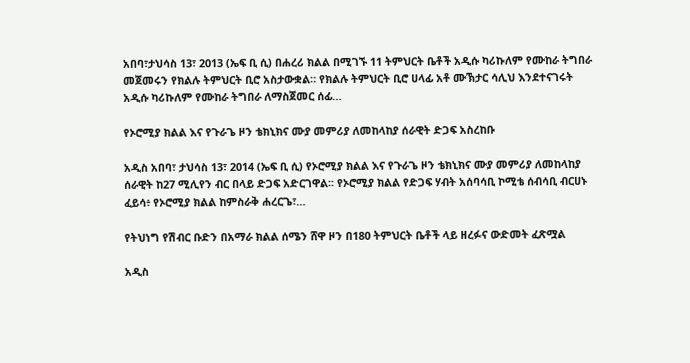አበባ፣ታህሳስ 13፣ 2013 (ኤፍ ቢ ሲ) በሐረሪ ክልል በሚገኙ 11 ትምህርት ቤቶች አዲሱ ካሪኩለም የሙከራ ትግበራ መጀመሩን የክልሉ ትምህርት ቢሮ አስታውቋል። የክልሉ ትምህርት ቢሮ ሀላፊ አቶ ሙኽታር ሳሊህ እንደተናገሩት አዲሱ ካሪኩለም የሙከራ ትግበራ ለማስጀመር ሰፊ…

የኦሮሚያ ክልል እና የጉራጌ ዞን ቴክኒክና ሙያ መምሪያ ለመከላከያ ሰራዊት ድጋፍ አስረከቡ

አዲስ አበባ፣ ታህሳስ 13፣ 2014 (ኤፍ ቢ ሲ) የኦሮሚያ ክልል እና የጉራጌ ዞን ቴክኒክና ሙያ መምሪያ ለመከላከያ ሰራዊት ከ27 ሚሊየን ብር በላይ ድጋፍ አድርገዋል፡፡ የኦሮሚያ ክልል የድጋፍ ሃብት አሰባሳቢ ኮሚቴ ሰብሳቢ ብርሀኑ ፈይሳ፥ የኦሮሚያ ክልል ከምስራቅ ሐረርጌ፣…

የትህነግ የሽብር ቡድን በአማራ ክልል ሰሜን ሸዋ ዞን በ180 ትምህርት ቤቶች ላይ ዘረፉና ውድመት ፈጽሟል

አዲስ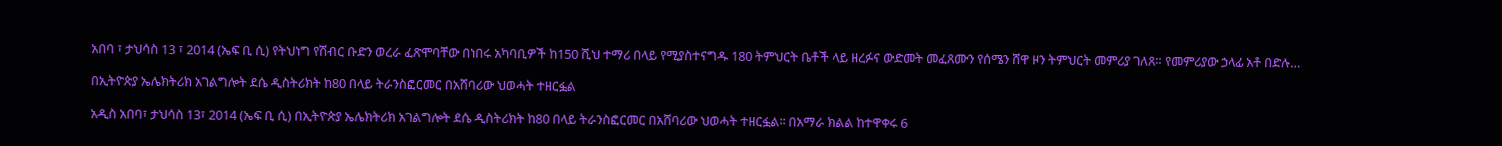አበባ ፣ ታህሳስ 13 ፣ 2014 (ኤፍ ቢ ሲ) የትህነግ የሽብር ቡድን ወረራ ፈጽሞባቸው በነበሩ አካባቢዎች ከ150 ሺህ ተማሪ በላይ የሚያስተናግዱ 180 ትምህርት ቤቶች ላይ ዘረፉና ውድመት መፈጸሙን የሰሜን ሸዋ ዞን ትምህርት መምሪያ ገለጸ። የመምሪያው ኃላፊ አቶ በድሉ…

በኢትዮጵያ ኤሌክትሪክ አገልግሎት ደሴ ዲስትሪክት ከ80 በላይ ትራንስፎርመር በአሸባሪው ህወሓት ተዘርፏል

አዲስ አበባ፣ ታህሳስ 13፣ 2014 (ኤፍ ቢ ሲ) በኢትዮጵያ ኤሌክትሪክ አገልግሎት ደሴ ዲስትሪክት ከ80 በላይ ትራንስፎርመር በአሸባሪው ህወሓት ተዘርፏል፡፡ በአማራ ክልል ከተዋቀሩ 6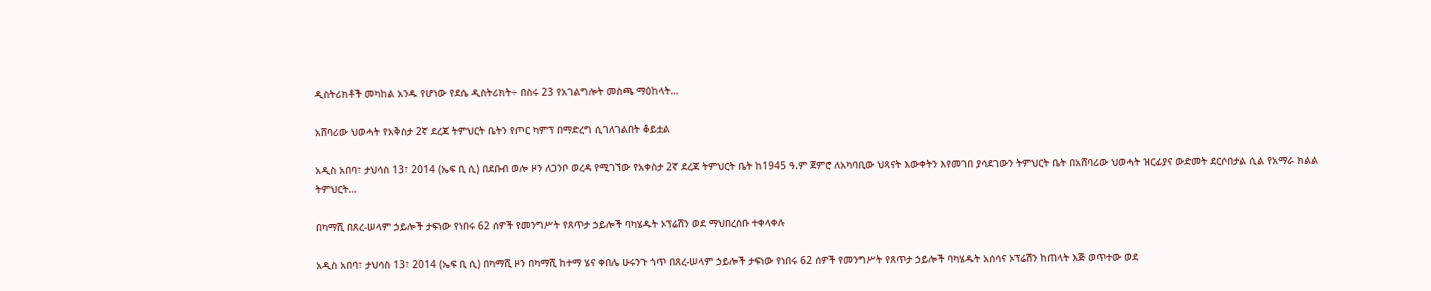ዲስትሪክቶች መካከል አንዱ የሆነው የደሴ ዲስትሪክት÷ በስሩ 23 የአገልግሎት መስጫ ማዕከላት…

አሸባሪው ህወሓት የአቅስታ 2ኛ ደረጃ ትምህርት ቤትን የጦር ካምፕ በማድረግ ሲገለገልበት ቆይቷል

አዲስ አበባ፣ ታህሳስ 13፣ 2014 (ኤፍ ቢ ሲ) በደቡብ ወሎ ዞን ለጋንቦ ወረዳ የሚገኘው የአቀስታ 2ኛ ደረጃ ትምህርት ቤት ከ1945 ዓ.ም ጀምሮ ለአካባቢው ህጻናት እውቀትን እየመገበ ያሳደገውን ትምህርት ቤት በአሸባሪው ህወሓት ዝርፊያና ውድመት ደርሶበታል ሲል የአማራ ክልል ትምህርት…

በካማሺ በጸረ-ሠላም ኃይሎች ታፍነው የነበሩ 62 ሰዎች የመንግሥት የጸጥታ ኃይሎች ባካሄዱት ኦፕሬሽን ወደ ማህበረሰቡ ተቀላቀሉ

አዲስ አበባ፣ ታህሳስ 13፣ 2014 (ኤፍ ቢ ሲ) በካማሺ ዞን በካማሺ ከተማ ሄና ቀበሌ ሁሩንጉ ጎጥ በጸረ-ሠላም ኃይሎች ታፍነው የነበሩ 62 ሰዎች የመንግሥት የጸጥታ ኃይሎች ባካሄዱት አሰሳና ኦፕሬሽን ከጠላት እጅ ወጥተው ወደ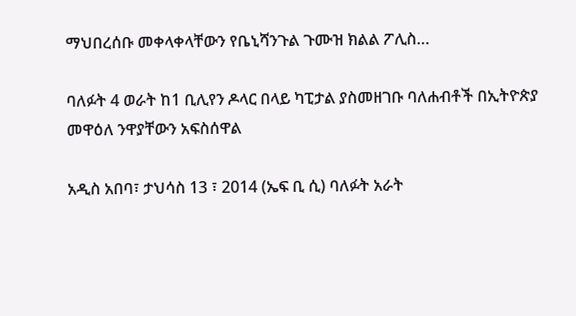ማህበረሰቡ መቀላቀላቸውን የቤኒሻንጉል ጉሙዝ ክልል ፖሊስ…

ባለፉት 4 ወራት ከ1 ቢሊየን ዶላር በላይ ካፒታል ያስመዘገቡ ባለሐብቶች በኢትዮጵያ መዋዕለ ንዋያቸውን አፍስሰዋል

አዲስ አበባ፣ ታህሳስ 13 ፣ 2014 (ኤፍ ቢ ሲ) ባለፉት አራት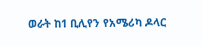ወራት ከ1 ቢሊየን የአሜሪካ ዶላር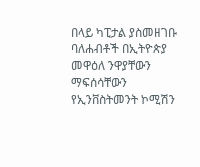በላይ ካፒታል ያስመዘገቡ ባለሐብቶች በኢትዮጵያ መዋዕለ ንዋያቸውን ማፍሰሳቸውን የኢንቨስትመንት ኮሚሽን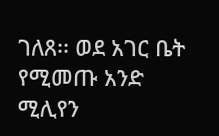ገለጸ፡፡ ወደ አገር ቤት የሚመጡ አንድ ሚሊየን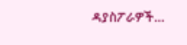ዳያስፖራዎች…